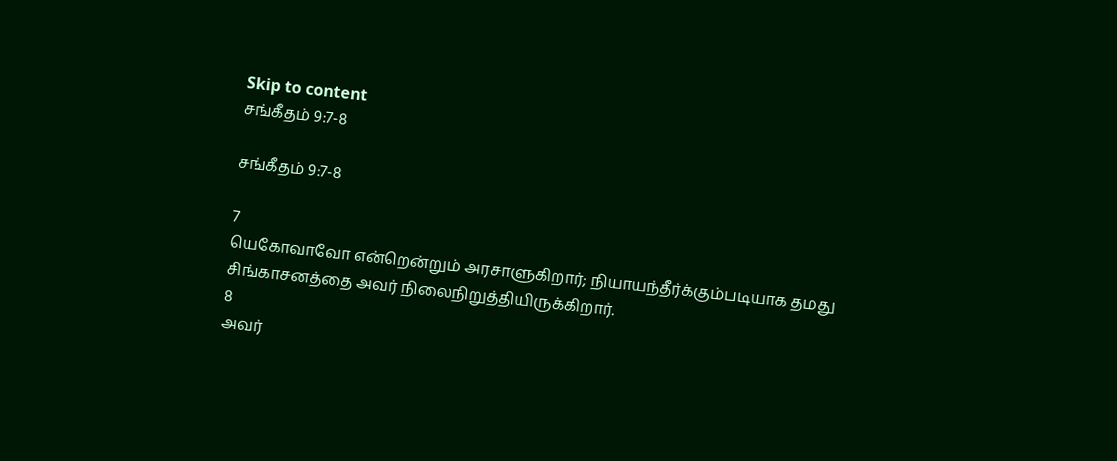Skip to content
சங்கீதம் 9:7-8

சங்கீதம் 9:7-8

7
யெகோவாவோ என்றென்றும் அரசாளுகிறார்; நியாயந்தீர்க்கும்படியாக தமது சிங்காசனத்தை அவர் நிலைநிறுத்தியிருக்கிறார்.
8
அவர்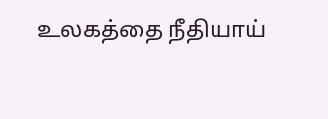உலகத்தை நீதியாய்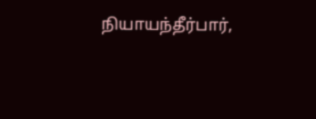நியாயந்தீர்பார்,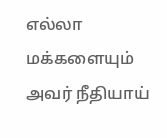எல்லா மக்களையும் அவர் நீதியாய்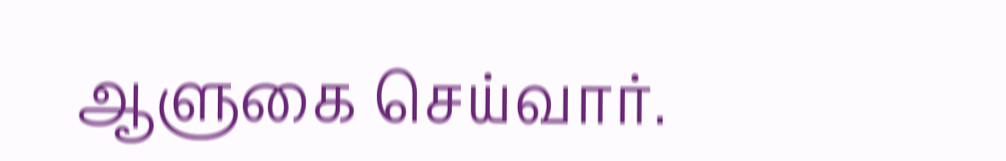ஆளுகை செய்வார்.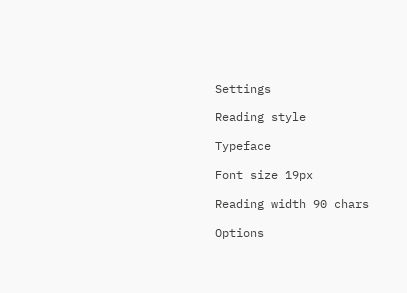Settings

Reading style

Typeface

Font size 19px

Reading width 90 chars

Options